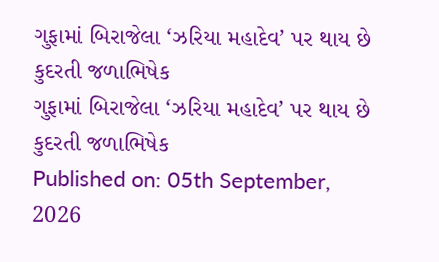ગુફામાં બિરાજેલા ‘ઝરિયા મહાદેવ’ પર થાય છે કુદરતી જળાભિષેક
ગુફામાં બિરાજેલા ‘ઝરિયા મહાદેવ’ પર થાય છે કુદરતી જળાભિષેક
Published on: 05th September, 2026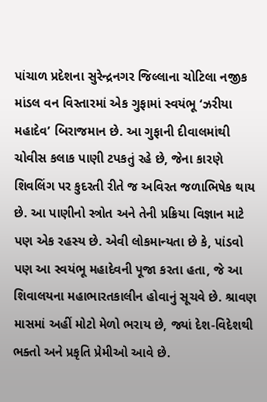પાંચાળ પ્રદેશના સુરેન્દ્રનગર જિલ્લાના ચોટિલા નજીક માંડલ વન વિસ્તારમાં એક ગુફામાં સ્વયંભૂ ‘ઝરીયા મહાદેવ’ બિરાજમાન છે. આ ગુફાની દીવાલમાંથી ચોવીસ કલાક પાણી ટપકતું રહે છે, જેના કારણે શિવલિંગ પર કુદરતી રીતે જ અવિરત જળાભિષેક થાય છે. આ પાણીનો સ્ત્રોત અને તેની પ્રક્રિયા વિજ્ઞાન માટે પણ એક રહસ્ય છે. એવી લોકમાન્યતા છે કે, પાંડવો પણ આ સ્વયંભૂ મહાદેવની પૂજા કરતા હતા, જે આ શિવાલયના મહાભારતકાલીન હોવાનું સૂચવે છે. શ્રાવણ માસમાં અહીં મોટો મેળો ભરાય છે, જ્યાં દેશ-વિદેશથી ભક્તો અને પ્રકૃતિ પ્રેમીઓ આવે છે.